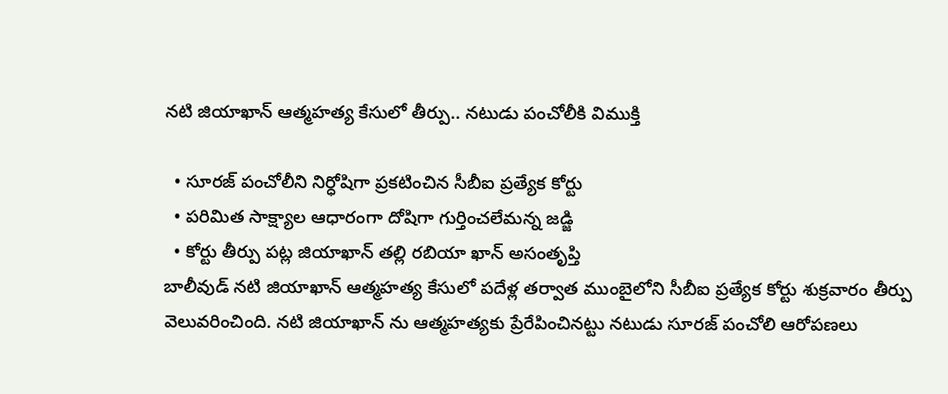నటి జియాఖాన్ ఆత్మహత్య కేసులో తీర్పు.. నటుడు పంచోలీకి విముక్తి

  • సూరజ్ పంచోలీని నిర్ధోషిగా ప్రకటించిన సీబీఐ ప్రత్యేక కోర్టు
  • పరిమిత సాక్ష్యాల ఆధారంగా దోషిగా గుర్తించలేమన్న జడ్జి
  • కోర్టు తీర్పు పట్ల జియాఖాన్ తల్లి రబియా ఖాన్ అసంతృప్తి
బాలీవుడ్ నటి జియాఖాన్ ఆత్మహత్య కేసులో పదేళ్ల తర్వాత ముంబైలోని సీబీఐ ప్రత్యేక కోర్టు శుక్రవారం తీర్పు వెలువరించింది. నటి జియాఖాన్ ను ఆత్మహత్యకు ప్రేరేపించినట్టు నటుడు సూరజ్ పంచోలి ఆరోపణలు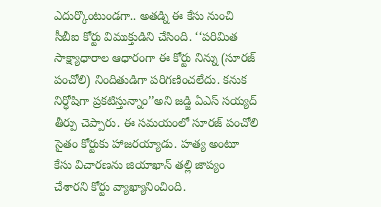ఎదుర్కొంటుండగా.. అతడ్ని ఈ కేసు నుంచి సీబీఐ కోర్టు విముక్తుడిని చేసింది. ‘‘పరిమిత సాక్ష్యాధారాల ఆధారంగా ఈ కోర్టు నిన్ను (సూరజ్ పంచోలి) నిందితుడిగా పరిగణించలేదు. కనుక నిర్ధోషిగా ప్రకటిస్తున్నాం’’అని జడ్జి ఏఎస్ సయ్యద్ తీర్పు చెప్పారు. ఈ సమయంలో సూరజ్ పంచోలి సైతం కోర్టుకు హాజరయ్యాడు. హత్య అంటూ కేసు విచారణను జియాఖాన్ తల్లి జాప్యం చేశారని కోర్టు వ్యాఖ్యానించింది.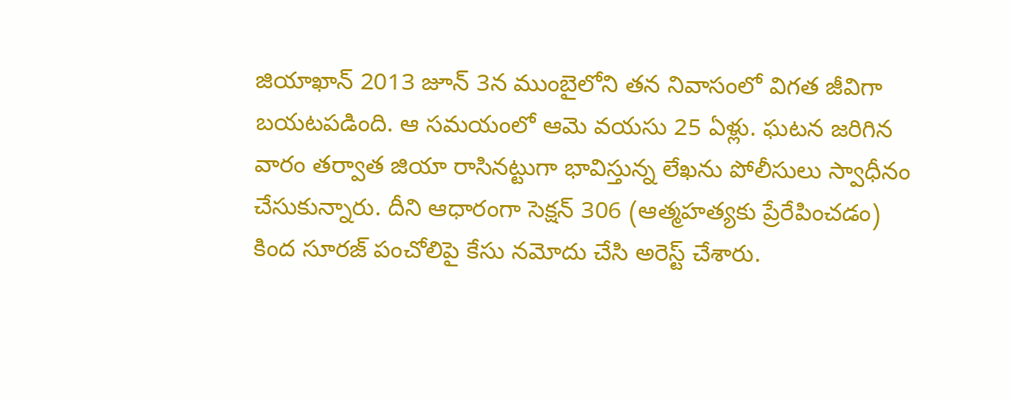జియాఖాన్ 2013 జూన్ 3న ముంబైలోని తన నివాసంలో విగత జీవిగా బయటపడింది. ఆ సమయంలో ఆమె వయసు 25 ఏళ్లు. ఘటన జరిగిన వారం తర్వాత జియా రాసినట్టుగా భావిస్తున్న లేఖను పోలీసులు స్వాధీనం చేసుకున్నారు. దీని ఆధారంగా సెక్షన్ 306 (ఆత్మహత్యకు ప్రేరేపించడం) కింద సూరజ్ పంచోలిపై కేసు నమోదు చేసి అరెస్ట్ చేశారు.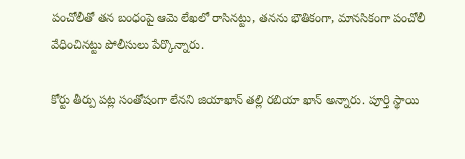పంచోలీతో తన బంధంపై ఆమె లేఖలో రాసినట్టు, తనను భౌతికంగా, మానసికంగా పంచోలీ వేధించినట్టు పోలీసులు పేర్కొన్నారు.

కోర్టు తీర్పు పట్ల సంతోషంగా లేనని జియాఖాన్ తల్లి రబియా ఖాన్ అన్నారు. పూర్తి స్థాయి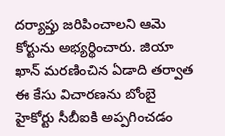దర్యాప్తు జరిపించాలని ఆమె కోర్టును అభ్యర్థించారు. జియా ఖాన్ మరణించిన ఏడాది తర్వాత ఈ కేసు విచారణను బోంబై హైకోర్టు సీబీఐకి అప్పగించడం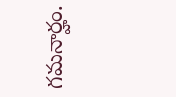గమనార్హం.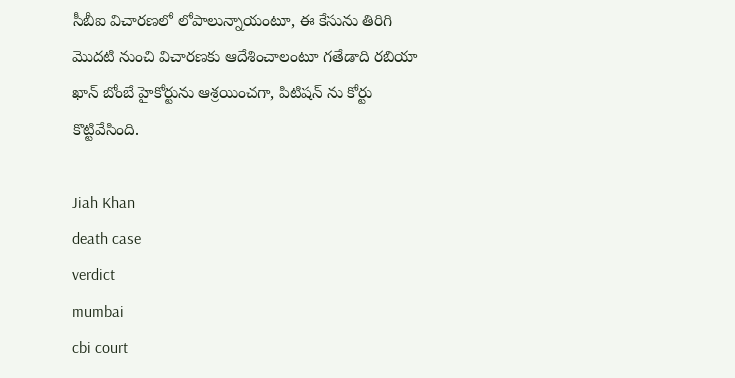సీబీఐ విచారణలో లోపాలున్నాయంటూ, ఈ కేసును తిరిగి మొదటి నుంచి విచారణకు ఆదేశించాలంటూ గతేడాది రబియా ఖాన్ బోంబే హైకోర్టును ఆశ్రయించగా, పిటిషన్ ను కోర్టు కొట్టివేసింది.

Jiah Khan
death case
verdict
mumbai
cbi court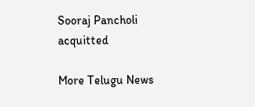Sooraj Pancholi
acquitted

More Telugu News